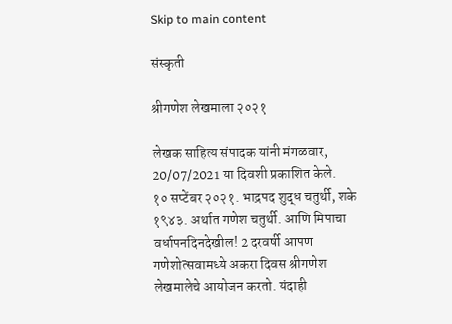Skip to main content

संस्कृती

श्रीगणेश लेखमाला २०२१

लेखक साहित्य संपादक यांनी मंगळवार, 20/07/2021 या दिवशी प्रकाशित केले.
१० सप्टेंबर २०२१. भाद्रपद शुद्ध चतुर्थी, शके १९४३. अर्थात गणेश चतुर्थी. आणि मिपाचा वर्धापनदिनदेखील! 2 दरवर्षी आपण गणेशोत्सवामध्ये अकरा दिवस श्रीगणेश लेखमालेचे आयोजन करतो. यंदाही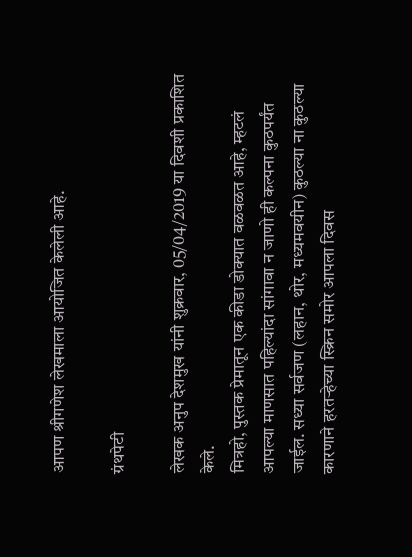आपण श्रीगणेश लेखमाला आयोजित केलेली आहे.

ग्रंथपेटी

लेखक अनुप देशमुख यांनी शुक्रवार, 05/04/2019 या दिवशी प्रकाशित केले.
मित्रहो, पुस्तक प्रेमातून एक कीडा डोक्यात वळवळत आहे, म्हटलं आपल्या माणसात पहिल्यांदा सांगावा न जाणो ही कल्पना कुठपर्यंत जाईल. सध्या सर्वजण (लहान, थोर, मध्यमवयीन) कुठल्या ना कुठल्या कारणाने हरतऱ्हेच्या स्क्रिन समोर आपला दिवस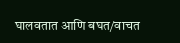घालवतात आणि बघत/वाचत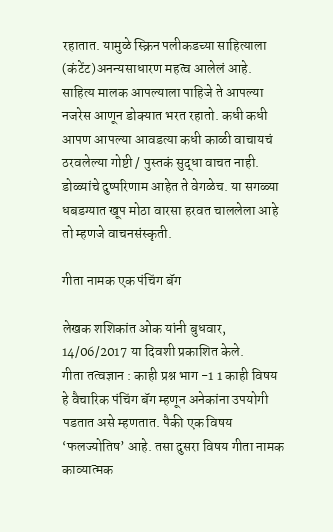रहातात. यामुळे स्क्रिन पलीकडच्या साहित्याला (कंटेंट)अनन्यसाधारण महत्व आलेलं आहे. साहित्य मालक आपल्याला पाहिजे ते आपल्या नजरेस आणून डोक्यात भरत रहातो. कधी कधी आपण आपल्या आवडत्या कधी काळी वाचायचं ठरवलेल्या गोष्टी / पुस्तकं सुद्धा वाचत नाही. डोळ्यांचे दुष्परिणाम आहेत ते वेगळेच. या सगळ्या धबडग्यात खूप मोठा वारसा हरवत चाललेला आहे तो म्हणजे वाचनसंस्कृती.

गीता नामक एक पंचिंग बॅग

लेखक शशिकांत ओक यांनी बुधवार, 14/06/2017 या दिवशी प्रकाशित केले.
गीता तत्वज्ञान : काही प्रश्न भाग -1 1 काही विषय हे वैचारिक पंचिंग बॅग म्हणून अनेकांना उपयोगी पडतात असे म्हणतात. पैकी एक विषय ‘फलज्योतिष’ आहे. तसा दुसरा विषय गीता नामक काव्यात्मक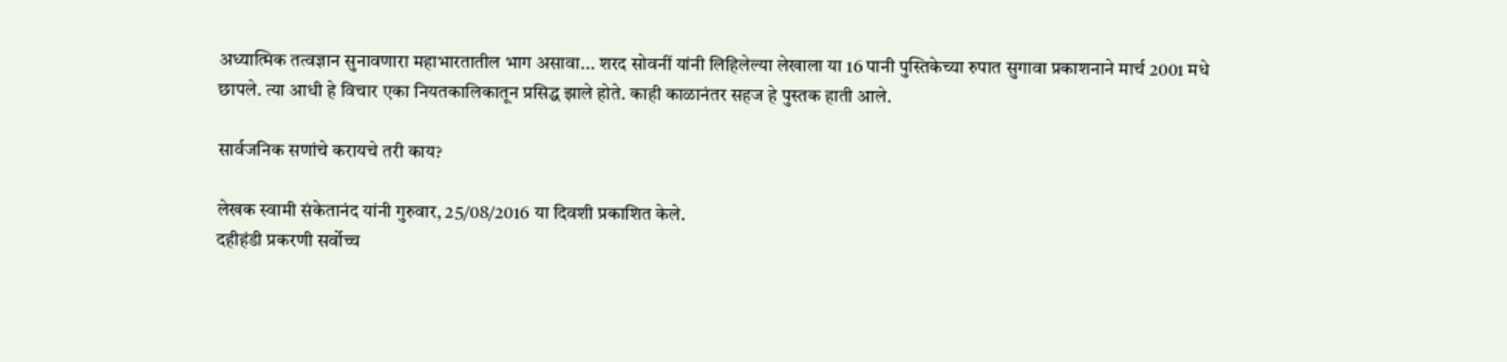अध्यात्मिक तत्वज्ञान सुनावणारा महाभारतातील भाग असावा... शरद सोवनीं यांनी लिहिलेल्या लेखाला या 16 पानी पुस्तिकेच्या रुपात सुगावा प्रकाशनाने मार्च 2001 मधे छापले. त्या आधी हे विचार एका नियतकालिकातून प्रसिद्ध झाले होते. काही काळानंतर सहज हे पुस्तक हाती आले.

सार्वजनिक सणांचे करायचे तरी काय?

लेखक स्वामी संकेतानंद यांनी गुरुवार, 25/08/2016 या दिवशी प्रकाशित केले.
दहीहंडी प्रकरणी सर्वोच्च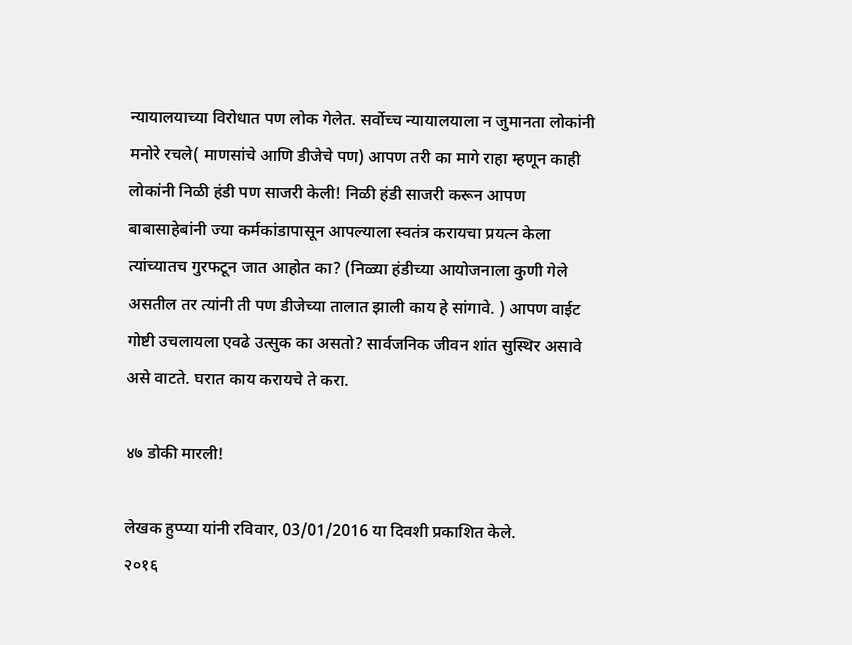न्यायालयाच्या विरोधात पण लोक गेलेत. सर्वोच्च न्यायालयाला न जुमानता लोकांनी मनोरे रचले( माणसांचे आणि डीजेचे पण) आपण तरी का मागे राहा म्हणून काही लोकांनी निळी हंडी पण साजरी केली! निळी हंडी साजरी करून आपण बाबासाहेबांनी ज्या कर्मकांडापासून आपल्याला स्वतंत्र करायचा प्रयत्न केला त्यांच्यातच गुरफटून जात आहोत का? (निळ्या हंडीच्या आयोजनाला कुणी गेले असतील तर त्यांनी ती पण डीजेच्या तालात झाली काय हे सांगावे. ) आपण वाईट गोष्टी उचलायला एवढे उत्सुक का असतो? सार्वजनिक जीवन शांत सुस्थिर असावे असे वाटते. घरात काय करायचे ते करा.

४७ डोकी मारली!

लेखक हुप्प्या यांनी रविवार, 03/01/2016 या दिवशी प्रकाशित केले.
२०१६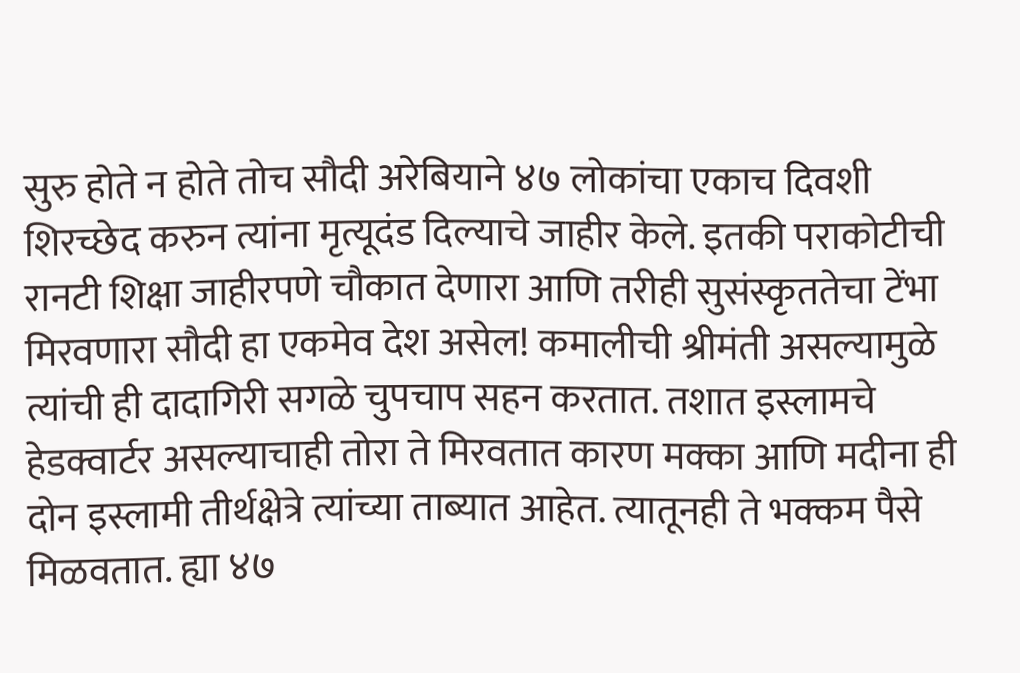सुरु होते न होते तोच सौदी अरेबियाने ४७ लोकांचा एकाच दिवशी शिरच्छेद करुन त्यांना मृत्यूदंड दिल्याचे जाहीर केले. इतकी पराकोटीची रानटी शिक्षा जाहीरपणे चौकात देणारा आणि तरीही सुसंस्कृततेचा टेंभा मिरवणारा सौदी हा एकमेव देश असेल! कमालीची श्रीमंती असल्यामुळे त्यांची ही दादागिरी सगळे चुपचाप सहन करतात. तशात इस्लामचे हेडक्वार्टर असल्याचाही तोरा ते मिरवतात कारण मक्का आणि मदीना ही दोन इस्लामी तीर्थक्षेत्रे त्यांच्या ताब्यात आहेत. त्यातूनही ते भक्कम पैसे मिळवतात. ह्या ४७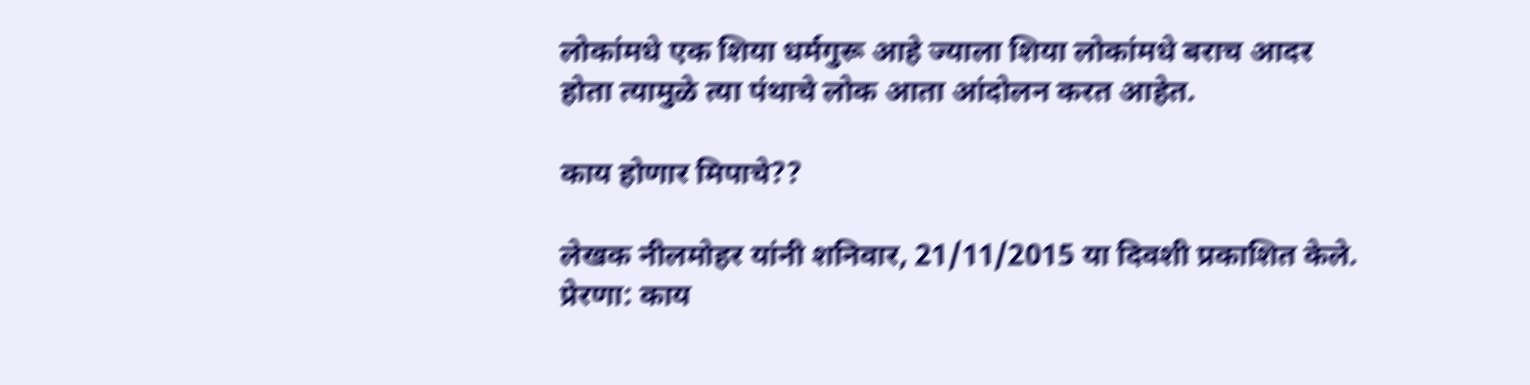लोकांमधे एक शिया धर्मगुरू आहे ज्याला शिया लोकांमधे बराच आदर होता त्यामुळे त्या पंथाचे लोक आता आंदोलन करत आहेत.

काय होणार मिपाचे??

लेखक नीलमोहर यांनी शनिवार, 21/11/2015 या दिवशी प्रकाशित केले.
प्रेरणा: काय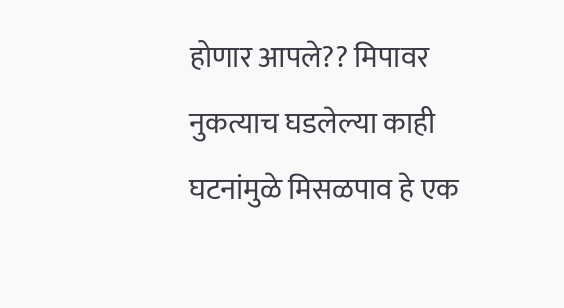होणार आपले?? मिपावर नुकत्याच घडलेल्या काही घटनांमुळे मिसळपाव हे एक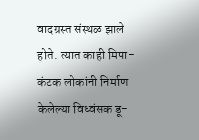वादग्रस्त संस्थळ झाले होते. त्यात काही मिपा-कंटक लोकांनी निर्माण केलेल्या विध्वंसक डू-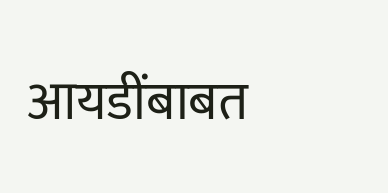आयडींबाबत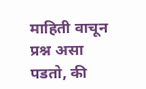माहिती वाचून प्रश्न असा पडतो, की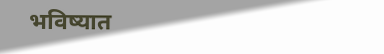भविष्यात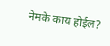नेमके काय होईल?